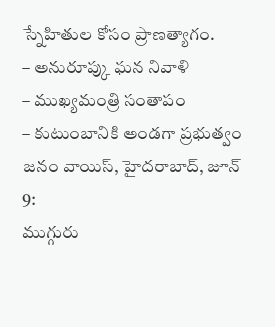స్నేహితుల కోసం ప్రాణత్యాగం.
– అనురూప్కు ఘన నివాళి
– ముఖ్యమంత్రి సంతాపం
– కుటుంబానికి అండగా ప్రభుత్వం
జనం వాయిస్, హైదరాబాద్, జూన్ 9:
ముగ్గురు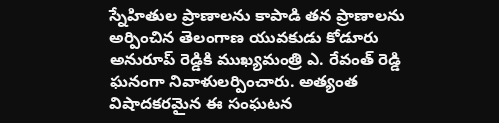స్నేహితుల ప్రాణాలను కాపాడి తన ప్రాణాలను అర్పించిన తెలంగాణ యువకుడు కోడూరు అనురూప్ రెడ్డికి ముఖ్యమంత్రి ఎ. రేవంత్ రెడ్డి ఘనంగా నివాళులర్పించారు. అత్యంత విషాదకరమైన ఈ సంఘటన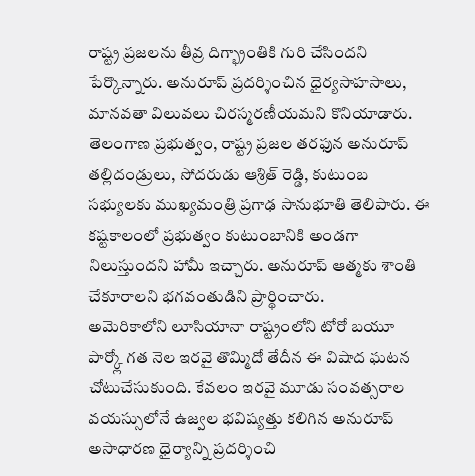రాష్ట్ర ప్రజలను తీవ్ర దిగ్భ్రాంతికి గురి చేసిందని పేర్కొన్నారు. అనురూప్ ప్రదర్శించిన ధైర్యసాహసాలు, మానవతా విలువలు చిరస్మరణీయమని కొనియాడారు. తెలంగాణ ప్రభుత్వం, రాష్ట్ర ప్రజల తరఫున అనురూప్ తల్లిదండ్రులు, సోదరుడు ఆశ్రిత్ రెడ్డి, కుటుంబ సభ్యులకు ముఖ్యమంత్రి ప్రగాఢ సానుభూతి తెలిపారు. ఈ కష్టకాలంలో ప్రభుత్వం కుటుంబానికి అండగా నిలుస్తుందని హామీ ఇచ్చారు. అనురూప్ ఆత్మకు శాంతి చేకూరాలని భగవంతుడిని ప్రార్థించారు.
అమెరికాలోని లూసియానా రాష్ట్రంలోని టోరో బయూ పార్క్లో గత నెల ఇరవై తొమ్మిదో తేదీన ఈ విషాద ఘటన చోటుచేసుకుంది. కేవలం ఇరవై మూడు సంవత్సరాల వయస్సులోనే ఉజ్వల భవిష్యత్తు కలిగిన అనురూప్ అసాధారణ ధైర్యాన్ని ప్రదర్శించి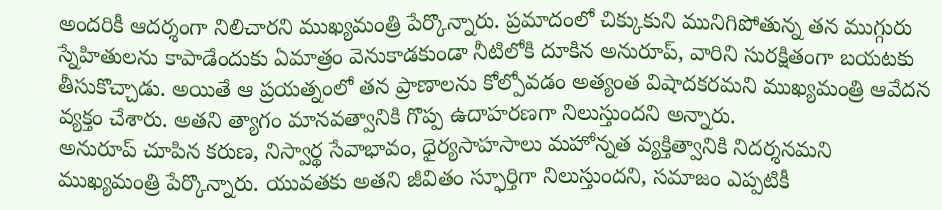అందరికీ ఆదర్శంగా నిలిచారని ముఖ్యమంత్రి పేర్కొన్నారు. ప్రమాదంలో చిక్కుకుని మునిగిపోతున్న తన ముగ్గురు స్నేహితులను కాపాడేందుకు ఏమాత్రం వెనుకాడకుండా నీటిలోకి దూకిన అనురూప్, వారిని సురక్షితంగా బయటకు తీసుకొచ్చాడు. అయితే ఆ ప్రయత్నంలో తన ప్రాణాలను కోల్పోవడం అత్యంత విషాదకరమని ముఖ్యమంత్రి ఆవేదన వ్యక్తం చేశారు. అతని త్యాగం మానవత్వానికి గొప్ప ఉదాహరణగా నిలుస్తుందని అన్నారు.
అనురూప్ చూపిన కరుణ, నిస్వార్థ సేవాభావం, ధైర్యసాహసాలు మహోన్నత వ్యక్తిత్వానికి నిదర్శనమని ముఖ్యమంత్రి పేర్కొన్నారు. యువతకు అతని జీవితం స్ఫూర్తిగా నిలుస్తుందని, సమాజం ఎప్పటికీ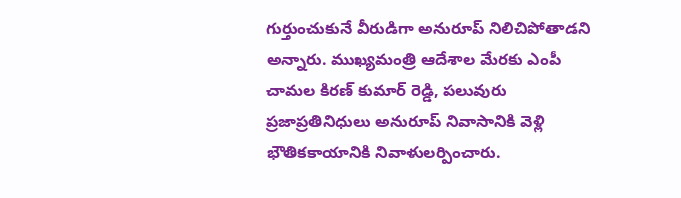గుర్తుంచుకునే వీరుడిగా అనురూప్ నిలిచిపోతాడని అన్నారు. ముఖ్యమంత్రి ఆదేశాల మేరకు ఎంపీ చామల కిరణ్ కుమార్ రెడ్డి, పలువురు ప్రజాప్రతినిధులు అనురూప్ నివాసానికి వెళ్లి భౌతికకాయానికి నివాళులర్పించారు.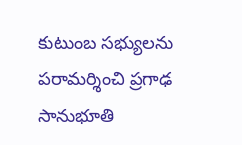కుటుంబ సభ్యులను పరామర్శించి ప్రగాఢ సానుభూతి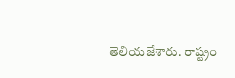తెలియజేశారు. రాష్ట్రం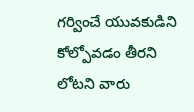గర్వించే యువకుడిని కోల్పోవడం తీరని లోటని వారు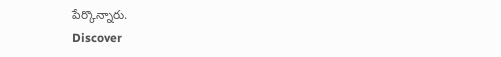పేర్కొన్నారు.
Discover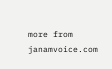more from janamvoice.com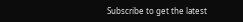Subscribe to get the latest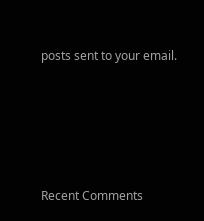posts sent to your email.





Recent Comments